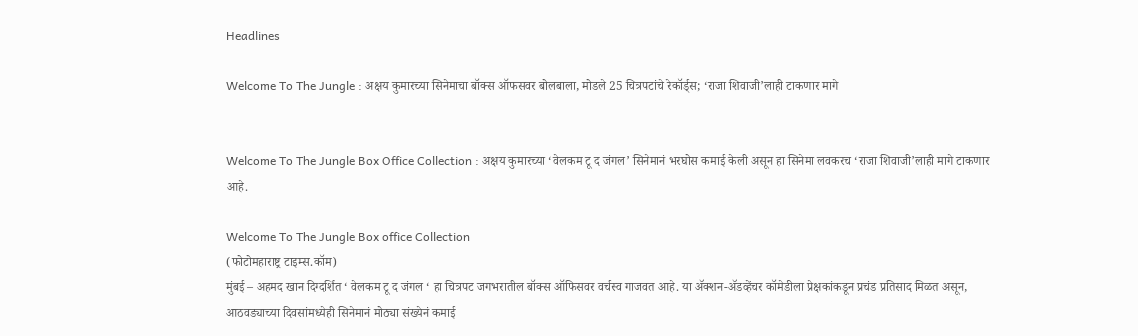Headlines

Welcome To The Jungle : अक्षय कुमारच्या सिनेमाचा बॉक्स ऑफसवर बोलबाला, मोडले 25 चित्रपटांचे रेकॉर्ड्स; ‘राजा शिवाजी’लाही टाकणार मागे


Welcome To The Jungle Box Office Collection : अक्षय कुमारच्या ‘वेलकम टू द जंगल’ सिनेमानं भरघोस कमाई केली असून हा सिनेमा लवकरच ‘राजा शिवाजी’लाही मागे टाकणार आहे.

Welcome To The Jungle Box office Collection
(फोटोमहाराष्ट्र टाइम्स.कॉम)
मुंबई – अहमद खान दिग्दर्शित ‘ वेलकम टू द जंगल ‘ हा चित्रपट जगभरातील बॉक्स ऑफिसवर वर्चस्व गाजवत आहे. या ॲक्शन-ॲडव्हेंचर कॉमेडीला प्रेक्षकांकडून प्रचंड प्रतिसाद मिळत असून, आठवड्याच्या दिवसांमध्येही सिनेमानं मोठ्या संख्येनं कमाई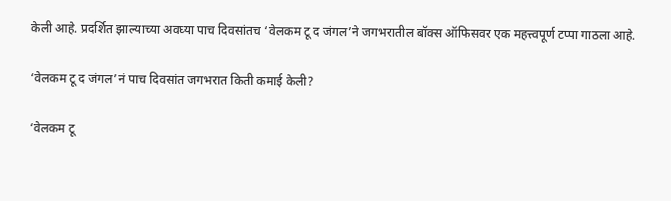केली आहे. प्रदर्शित झाल्याच्या अवघ्या पाच दिवसांतच ‘वेलकम टू द जंगल’ने जगभरातील बॉक्स ऑफिसवर एक महत्त्वपूर्ण टप्पा गाठला आहे.

‘वेलकम टू द जंगल’नं पाच दिवसांत जगभरात किती कमाई केली?

‘वेलकम टू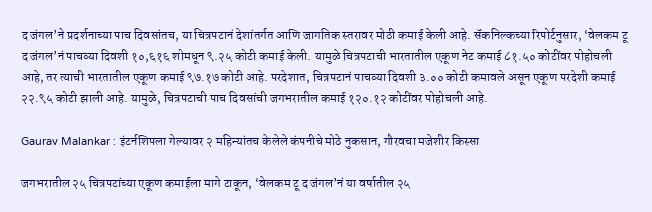द जंगल’ने प्रदर्शनाच्या पाच दिवसांतच, या चित्रपटानं देशांतर्गत आणि जागतिक स्तरावर मोठी कमाई केली आहे. सॅकनिल्कच्या रिपोर्टनुसार, ‘वेलकम टू द जंगल’नं पाचव्या दिवशी १०,६१६ शोमधून ९.२५ कोटी कमाई केली. यामुळे चित्रपटाची भारतातील एकूण नेट कमाई ८१.५० कोटींवर पोहोचली आहे, तर त्याची भारतातील एकूण कमाई ९७.१७ कोटी आहे. परदेशात, चित्रपटानं पाचव्या दिवशी ३.०० कोटी कमावले असून एकूण परदेशी कमाई २२.९५ कोटी झाली आहे. यामुळे, चित्रपटाची पाच दिवसांची जगभरातील कमाई १२०.१२ कोटींवर पोहोचली आहे.

Gaurav Malankar : इंटर्नशिपला गेल्यावर २ महिन्यांतच केलेले कंपनीचे मोठे नुकसान, गौरवचा मजेशीर किस्सा

जगभरातील २५ चित्रपटांच्या एकूण कमाईला मागे टाकून, ‘वेलकम टू द जंगल’नं या वर्षातील २५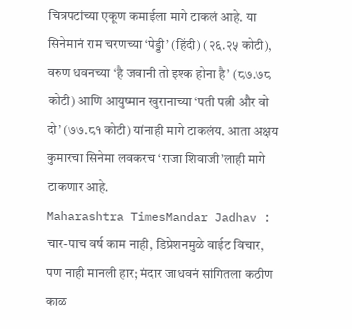चित्रपटांच्या एकूण कमाईला मागे टाकलं आहे. या सिनेमानं राम चरणच्या ‘पेड्डी’ (हिंदी) (२६.२५ कोटी), वरुण धवनच्या ‘है जवानी तो इश्क होना है’ (८७.७८ कोटी) आणि आयुष्मान खुरानाच्या ‘पती पत्नी और वो दो’ (७७.८१ कोटी) यांनाही मागे टाकलंय. आता अक्षय कुमारचा सिनेमा लवकरच ‘राजा शिवाजी’लाही मागे टाकणार आहे.
Maharashtra TimesMandar Jadhav : चार-पाच वर्ष काम नाही, डिप्रेशनमुळे वाईट विचार, पण नाही मानली हार; मंदार जाधवनं सांगितला कठीण काळ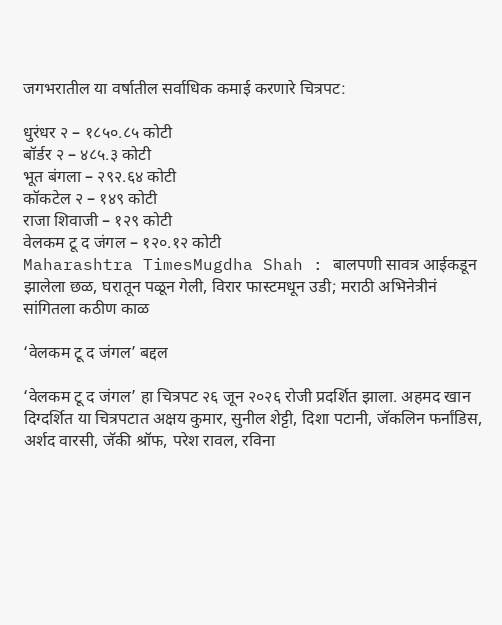जगभरातील या वर्षातील सर्वाधिक कमाई करणारे चित्रपट:

धुरंधर २ – १८५०.८५ कोटी
बॉर्डर २ – ४८५.३ कोटी
भूत बंगला – २९२.६४ कोटी
कॉकटेल २ – १४९ कोटी
राजा शिवाजी – १२९ कोटी
वेलकम टू द जंगल – १२०.१२ कोटी
Maharashtra TimesMugdha Shah : बालपणी सावत्र आईकडून झालेला छळ, घरातून पळून गेली, विरार फास्टमधून उडी; मराठी अभिनेत्रीनं सांगितला कठीण काळ

‘वेलकम टू द जंगल’ बद्दल

‘वेलकम टू द जंगल’ हा चित्रपट २६ जून २०२६ रोजी प्रदर्शित झाला. अहमद खान दिग्दर्शित या चित्रपटात अक्षय कुमार, सुनील शेट्टी, दिशा पटानी, जॅकलिन फर्नांडिस, अर्शद वारसी, जॅकी श्रॉफ, परेश रावल, रविना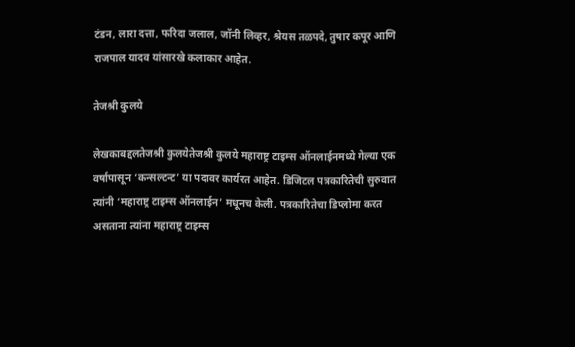टंडन, लारा दत्ता, फरिदा जलाल, जॉनी लिव्हर, श्रेयस तळपदे, तुषार कपूर आणि राजपाल यादव यांसारखे कलाकार आहेत.

तेजश्री कुलये

लेखकाबद्दलतेजश्री कुलयेतेजश्री कुलये महाराष्ट्र टाइम्स ऑनलाईनमध्ये गेल्या एक वर्षापासून ‘कन्सल्टन्ट’ या पदावर कार्यरत आहेत. डिजिटल पत्रकारितेची सुरुवात त्यांनी ‘महाराष्ट्र टाइम्स ऑनलाईन’ मधूनच केली. पत्रकारितेचा डिप्लोमा करत असताना त्यांना महाराष्ट्र टाइम्स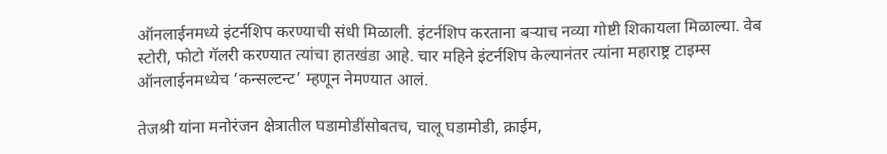ऑनलाईनमध्ये इंटर्नशिप करण्याची संधी मिळाली. इंटर्नशिप करताना बऱ्याच नव्या गोष्टी शिकायला मिळाल्या. वेब स्टोरी, फोटो गॅलरी करण्यात त्यांचा हातखंडा आहे. चार महिने इंटर्नशिप केल्यानंतर त्यांना महाराष्ट्र टाइम्स ऑनलाईनमध्येच ‘कन्सल्टन्ट’ म्हणून नेमण्यात आलं.

तेजश्री यांना मनोरंजन क्षेत्रातील घडामोडींसोबतच, चालू घडामोडी, क्राईम,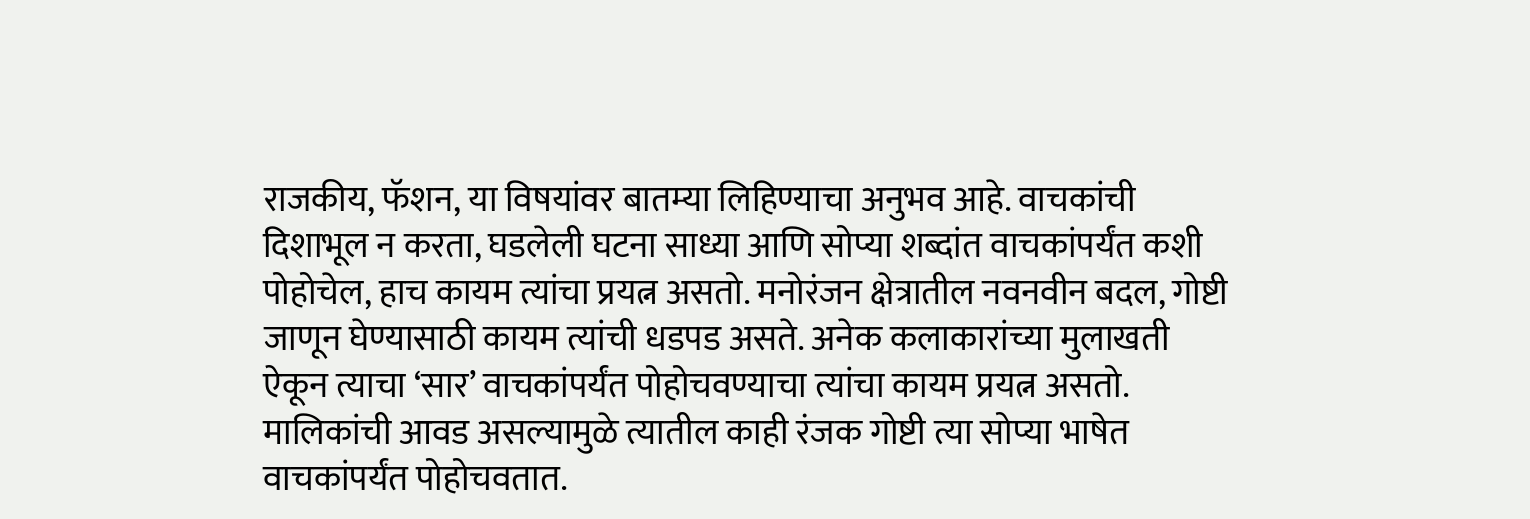राजकीय, फॅशन, या विषयांवर बातम्या लिहिण्याचा अनुभव आहे. वाचकांची दिशाभूल न करता, घडलेली घटना साध्या आणि सोप्या शब्दांत वाचकांपर्यंत कशी पोहोचेल, हाच कायम त्यांचा प्रयत्न असतो. मनोरंजन क्षेत्रातील नवनवीन बदल, गोष्टी जाणून घेण्यासाठी कायम त्यांची धडपड असते. अनेक कलाकारांच्या मुलाखती ऐकून त्याचा ‘सार’ वाचकांपर्यंत पोहोचवण्याचा त्यांचा कायम प्रयत्न असतो. मालिकांची आवड असल्यामुळे त्यातील काही रंजक गोष्टी त्या सोप्या भाषेत वाचकांपर्यंत पोहोचवतात.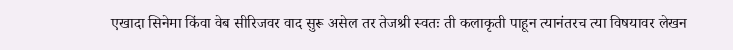एखादा सिनेमा किंवा वेब सीरिजवर वाद सुरू असेल तर तेजश्री स्वतः ती कलाकृती पाहून त्यानंतरच त्या विषयावर लेखन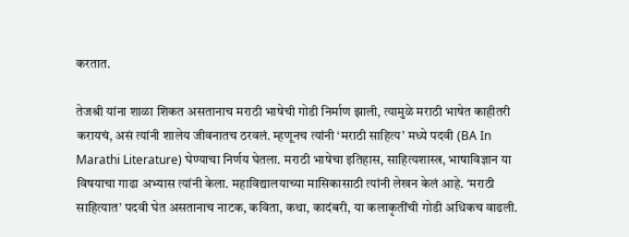करतात.

तेजश्री यांना शाळा शिकत असतानाच मराठी भाषेची गोडी निर्माण झाली, त्यामुळे मराठी भाषेत काहीतरी करायचं, असं त्यांनी शालेय जीवनातच ठरवलं. म्हणूनच त्यांनी ‘मराठी साहित्य’ मध्ये पदवी (BA In Marathi Literature) घेण्याचा निर्णय घेतला. मराठी भाषेचा इतिहास, साहित्यशास्त्र, भाषाविज्ञान या विषयाचा गाढा अभ्यास त्यांनी केला. महाविद्यालयाच्या मासिकासाठी त्यांनी लेखन केलं आहे. ‘मराठी साहित्यात’ पदवी घेत असतानाच नाटक, कविता, कथा, कादंबरी, या कलाकृतींची गोडी अधिकच वाढली.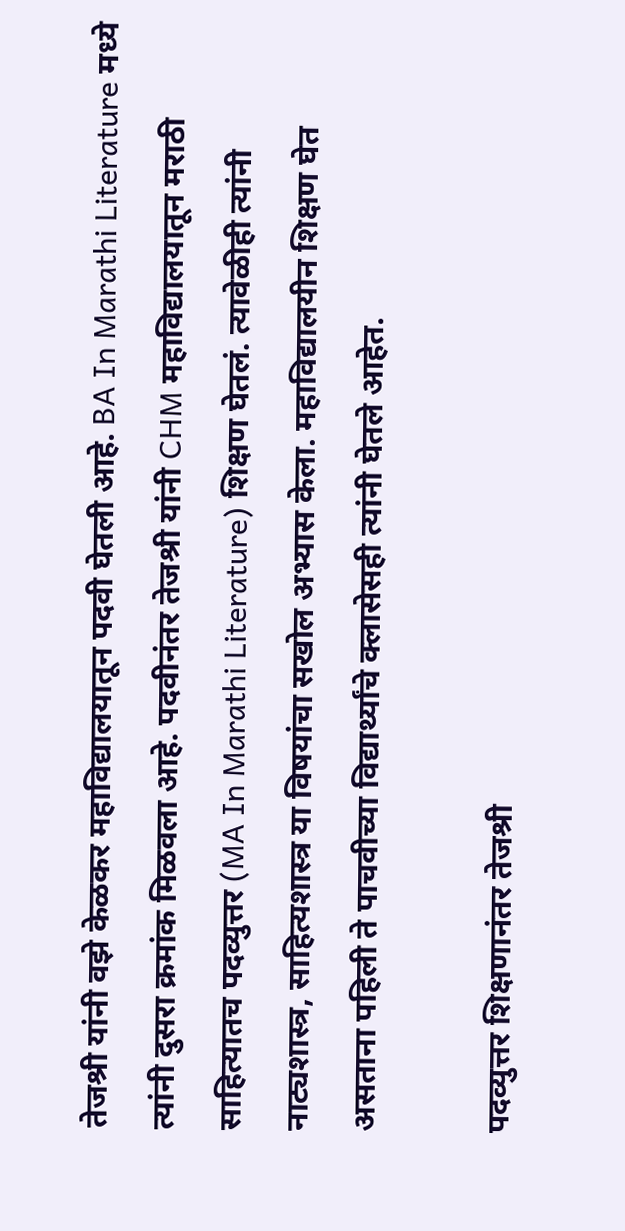तेजश्री यांनी वझे केळकर महाविद्यालयातून पदवी घेतली आहे. BA In Marathi Literature मध्ये त्यांनी दुसरा क्रमांक मिळवला आहे. पदवीनंतर तेजश्री यांनी CHM महाविद्यालयातून मराठी साहित्यातच पदव्युत्तर (MA In Marathi Literature) शिक्षण घेतलं. त्यावेळीही त्यांनी नाट्यशास्त्र, साहित्यशास्त्र या विषयांचा सखोल अभ्यास केला. महाविद्यालयीन शिक्षण घेत असताना पहिली ते पाचवीच्या विद्यार्थ्यांचे क्लासेसही त्यांनी घेतले आहेत.

पदव्युत्तर शिक्षणानंतर तेजश्री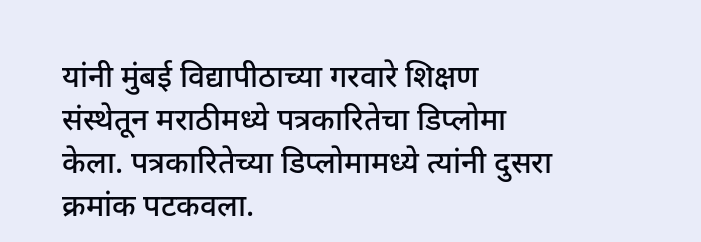यांनी मुंबई विद्यापीठाच्या गरवारे शिक्षण संस्थेतून मराठीमध्ये पत्रकारितेचा डिप्लोमा केला. पत्रकारितेच्या डिप्लोमामध्ये त्यांनी दुसरा क्रमांक पटकवला.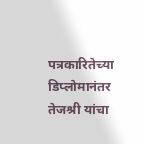पत्रकारितेच्या डिप्लोमानंतर तेजश्री यांचा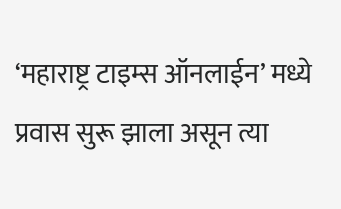‘महाराष्ट्र टाइम्स ऑनलाईन’ मध्ये प्रवास सुरू झाला असून त्या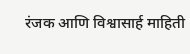रंजक आणि विश्वासार्ह माहिती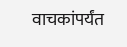वाचकांपर्यंत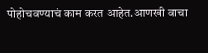पोहोचवण्याचं काम करत आहेत.आणखी वाचा